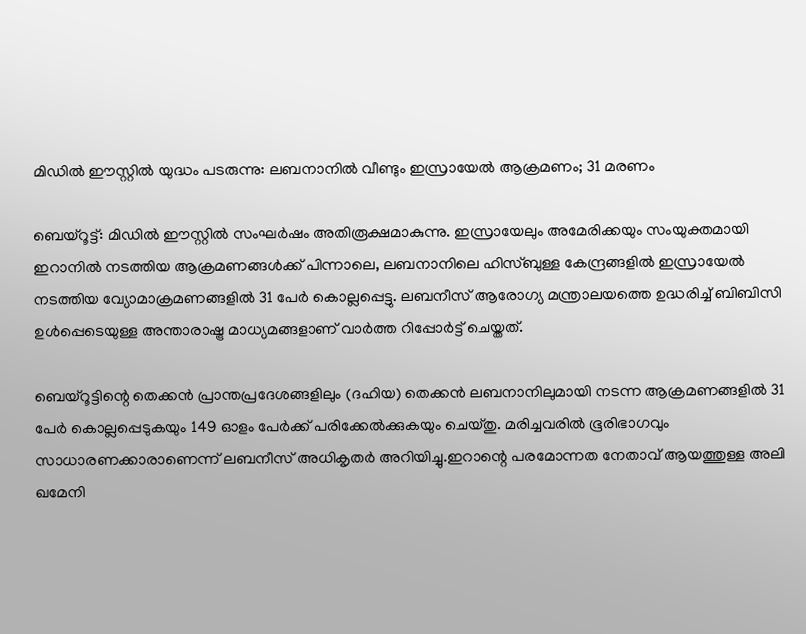മിഡിൽ ഈസ്റ്റിൽ യുദ്ധം പടരുന്നു: ലബനാനിൽ വീണ്ടും ഇസ്രായേൽ ആക്രമണം; 31 മരണം

ബെയ്റൂട്ട്: മിഡിൽ ഈസ്റ്റിൽ സംഘർഷം അതിരൂക്ഷമാകുന്നു. ഇസ്രായേലും അമേരിക്കയും സംയുക്തമായി ഇറാനിൽ നടത്തിയ ആക്രമണങ്ങൾക്ക് പിന്നാലെ, ലബനാനിലെ ഹിസ്ബുള്ള കേന്ദ്രങ്ങളിൽ ഇസ്രായേൽ നടത്തിയ വ്യോമാക്രമണങ്ങളിൽ 31 പേർ കൊല്ലപ്പെട്ടു. ലബനീസ് ആരോഗ്യ മന്ത്രാലയത്തെ ഉദ്ധരിച്ച് ബിബിസി ഉൾപ്പെടെയുള്ള അന്താരാഷ്ട്ര മാധ്യമങ്ങളാണ് വാർത്ത റിപ്പോർട്ട് ചെയ്തത്.

ബെയ്റൂട്ടിന്റെ തെക്കൻ പ്രാന്തപ്രദേശങ്ങളിലും (ദഹിയ) തെക്കൻ ലബനാനിലുമായി നടന്ന ആക്രമണങ്ങളിൽ 31 പേർ കൊല്ലപ്പെടുകയും 149 ഓളം പേർക്ക് പരിക്കേൽക്കുകയും ചെയ്തു. മരിച്ചവരിൽ ഭൂരിഭാഗവും സാധാരണക്കാരാണെന്ന് ലബനീസ് അധികൃതർ അറിയിച്ചു.ഇറാന്റെ പരമോന്നത നേതാവ് ആയത്തുള്ള അലി ഖമേനി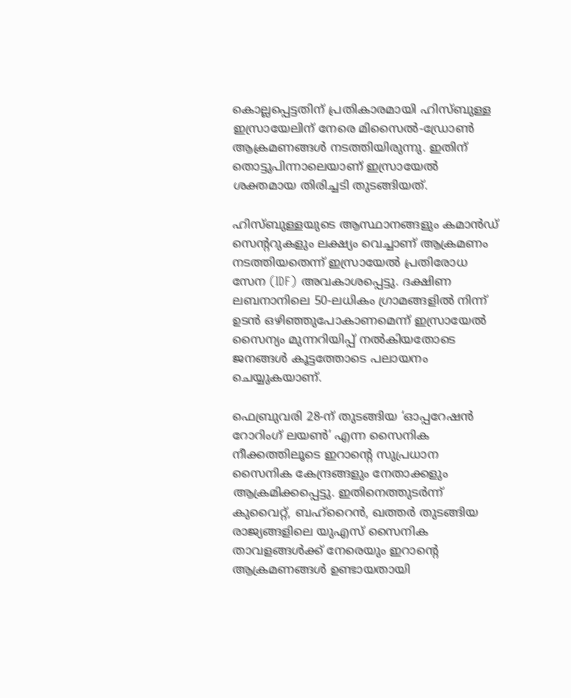കൊല്ലപ്പെട്ടതിന് പ്രതികാരമായി ഹിസ്ബുള്ള ഇസ്രായേലിന് നേരെ മിസൈൽ-ഡ്രോൺ ആക്രമണങ്ങൾ നടത്തിയിരുന്നു. ഇതിന് തൊട്ടുപിന്നാലെയാണ് ഇസ്രായേൽ ശക്തമായ തിരിച്ചടി തുടങ്ങിയത്.

ഹിസ്ബുള്ളയുടെ ആസ്ഥാനങ്ങളും കമാൻഡ് സെന്ററുകളും ലക്ഷ്യം വെച്ചാണ് ആക്രമണം നടത്തിയതെന്ന് ഇസ്രായേൽ പ്രതിരോധ സേന (IDF) അവകാശപ്പെട്ടു. ദക്ഷിണ ലബനാനിലെ 50-ലധികം ഗ്രാമങ്ങളിൽ നിന്ന് ഉടൻ ഒഴിഞ്ഞുപോകാണമെന്ന് ഇസ്രായേൽ സൈന്യം മുന്നറിയിപ്പ് നൽകിയതോടെ ജനങ്ങൾ കൂട്ടത്തോടെ പലായനം ചെയ്യുകയാണ്.

ഫെബ്രുവരി 28-ന് തുടങ്ങിയ ‘ഓപ്പറേഷൻ റോറിംഗ് ലയൺ’ എന്ന സൈനിക നീക്കത്തിലൂടെ ഇറാന്റെ സുപ്രധാന സൈനിക കേന്ദ്രങ്ങളും നേതാക്കളും ആക്രമിക്കപ്പെട്ടു. ഇതിനെത്തുടർന്ന് കുവൈറ്റ്, ബഹ്റൈൻ, ഖത്തർ തുടങ്ങിയ രാജ്യങ്ങളിലെ യുഎസ് സൈനിക താവളങ്ങൾക്ക് നേരെയും ഇറാന്റെ ആക്രമണങ്ങൾ ഉണ്ടായതായി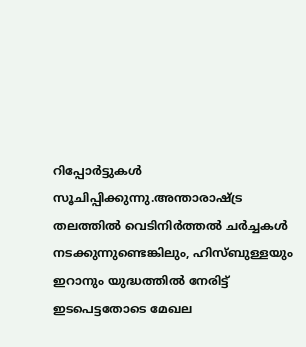റിപ്പോർട്ടുകൾ സൂചിപ്പിക്കുന്നു.അന്താരാഷ്ട്ര തലത്തിൽ വെടിനിർത്തൽ ചർച്ചകൾ നടക്കുന്നുണ്ടെങ്കിലും, ഹിസ്ബുള്ളയും ഇറാനും യുദ്ധത്തിൽ നേരിട്ട് ഇടപെട്ടതോടെ മേഖല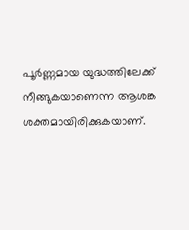പൂർണ്ണമായ യുദ്ധത്തിലേക്ക് നീങ്ങുകയാണെന്ന ആശങ്ക ശക്തമായിരിക്കുകയാണ്.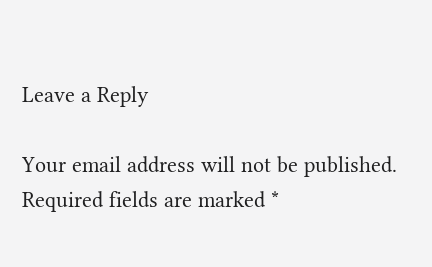Leave a Reply

Your email address will not be published. Required fields are marked *